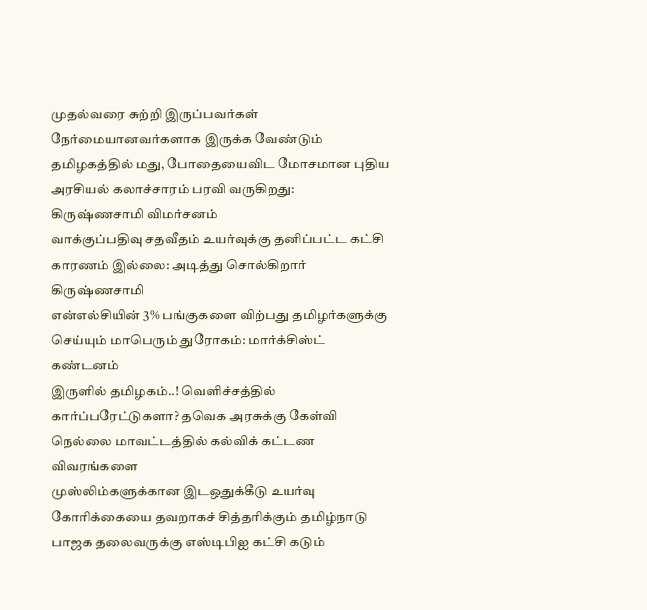முதல்வரை சுற்றி இருப்பவர்கள் நேர்மையானவர்களாக இருக்க வேண்டும் தமிழகத்தில் மது, போதையைவிட மோசமான புதிய அரசியல் கலாச்சாரம் பரவி வருகிறது: கிருஷ்ணசாமி விமர்சனம்
வாக்குப்பதிவு சதவீதம் உயர்வுக்கு தனிப்பட்ட கட்சி காரணம் இல்லை: அடித்து சொல்கிறார் கிருஷ்ணசாமி
என்எல்சியின் 3% பங்குகளை விற்பது தமிழர்களுக்கு செய்யும் மாபெரும் துரோகம்: மார்க்சிஸ்ட் கண்டனம்
இருளில் தமிழகம்..! வெளிச்சத்தில் கார்ப்பரேட்டுகளா? தவெக அரசுக்கு கேள்வி
நெல்லை மாவட்டத்தில் கல்விக் கட்டண விவரங்களை
முஸ்லிம்களுக்கான இடஒதுக்கீடு உயர்வு கோரிக்கையை தவறாகச் சித்தரிக்கும் தமிழ்நாடு பாஜக தலைவருக்கு எஸ்டிபிஐ கட்சி கடும்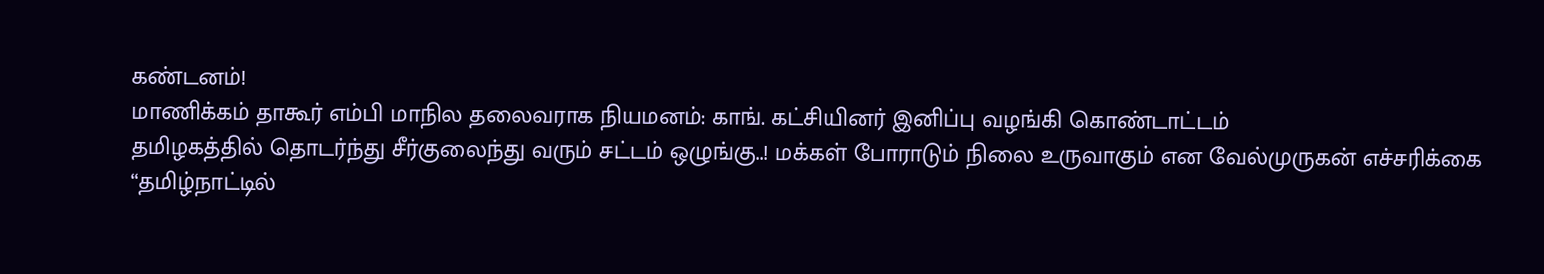கண்டனம்!
மாணிக்கம் தாகூர் எம்பி மாநில தலைவராக நியமனம்: காங். கட்சியினர் இனிப்பு வழங்கி கொண்டாட்டம்
தமிழகத்தில் தொடர்ந்து சீர்குலைந்து வரும் சட்டம் ஒழுங்கு..! மக்கள் போராடும் நிலை உருவாகும் என வேல்முருகன் எச்சரிக்கை
“தமிழ்நாட்டில்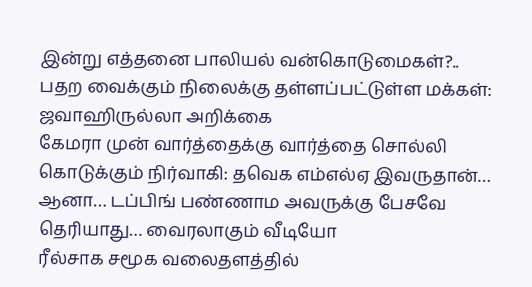இன்று எத்தனை பாலியல் வன்கொடுமைகள்?.. பதற வைக்கும் நிலைக்கு தள்ளப்பட்டுள்ள மக்கள்: ஜவாஹிருல்லா அறிக்கை
கேமரா முன் வார்த்தைக்கு வார்த்தை சொல்லி கொடுக்கும் நிர்வாகி: தவெக எம்எல்ஏ இவருதான்… ஆனா… டப்பிங் பண்ணாம அவருக்கு பேசவே தெரியாது… வைரலாகும் வீடியோ
ரீல்சாக சமூக வலைதளத்தில்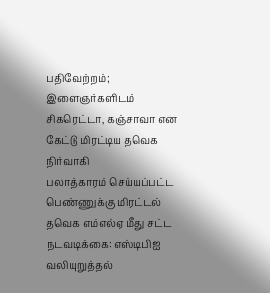பதிவேற்றம்; இளைஞர்களிடம் சிகரெட்டா, கஞ்சாவா என கேட்டு மிரட்டிய தவெக நிர்வாகி
பலாத்காரம் செய்யப்பட்ட பெண்ணுக்கு மிரட்டல் தவெக எம்எல்ஏ மீது சட்ட நடவடிக்கை: எஸ்டிபிஐ வலியுறுத்தல்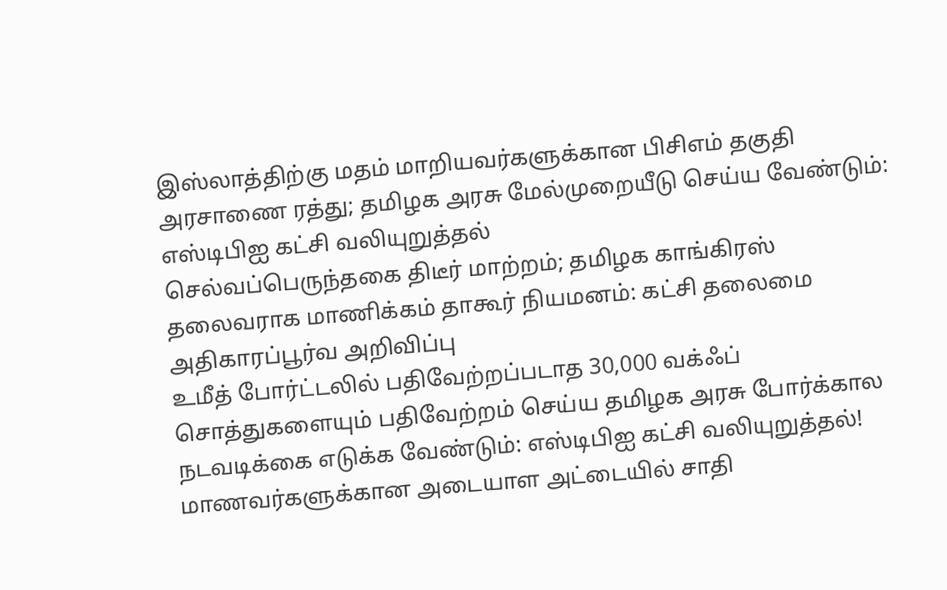இஸ்லாத்திற்கு மதம் மாறியவர்களுக்கான பிசிஎம் தகுதி அரசாணை ரத்து; தமிழக அரசு மேல்முறையீடு செய்ய வேண்டும்: எஸ்டிபிஐ கட்சி வலியுறுத்தல்
செல்வப்பெருந்தகை திடீர் மாற்றம்; தமிழக காங்கிரஸ் தலைவராக மாணிக்கம் தாகூர் நியமனம்: கட்சி தலைமை அதிகாரப்பூர்வ அறிவிப்பு
உமீத் போர்ட்டலில் பதிவேற்றப்படாத 30,000 வக்ஃப் சொத்துகளையும் பதிவேற்றம் செய்ய தமிழக அரசு போர்க்கால நடவடிக்கை எடுக்க வேண்டும்: எஸ்டிபிஐ கட்சி வலியுறுத்தல்!
மாணவர்களுக்கான அடையாள அட்டையில் சாதி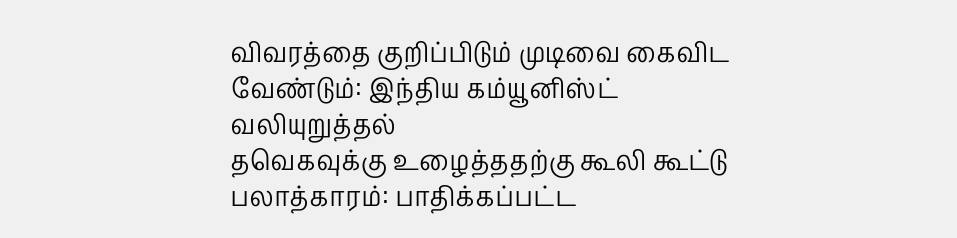விவரத்தை குறிப்பிடும் முடிவை கைவிட வேண்டும்: இந்திய கம்யூனிஸ்ட் வலியுறுத்தல்
தவெகவுக்கு உழைத்ததற்கு கூலி கூட்டு பலாத்காரம்: பாதிக்கப்பட்ட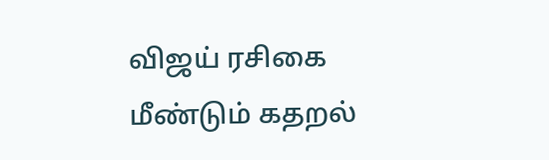விஜய் ரசிகை மீண்டும் கதறல்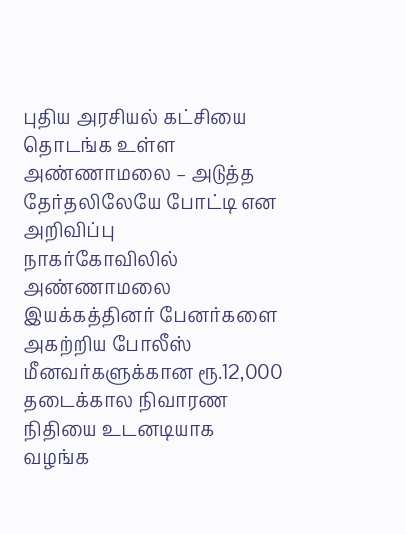புதிய அரசியல் கட்சியை தொடங்க உள்ள அண்ணாமலை – அடுத்த தேர்தலிலேயே போட்டி என அறிவிப்பு
நாகர்கோவிலில் அண்ணாமலை இயக்கத்தினர் பேனர்களை அகற்றிய போலீஸ்
மீனவர்களுக்கான ரூ.12,000 தடைக்கால நிவாரண நிதியை உடனடியாக வழங்க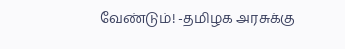வேண்டும்! -தமிழக அரசுக்கு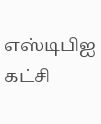எஸ்டிபிஐ கட்சி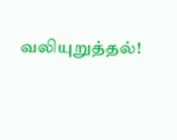வலியுறுத்தல்!